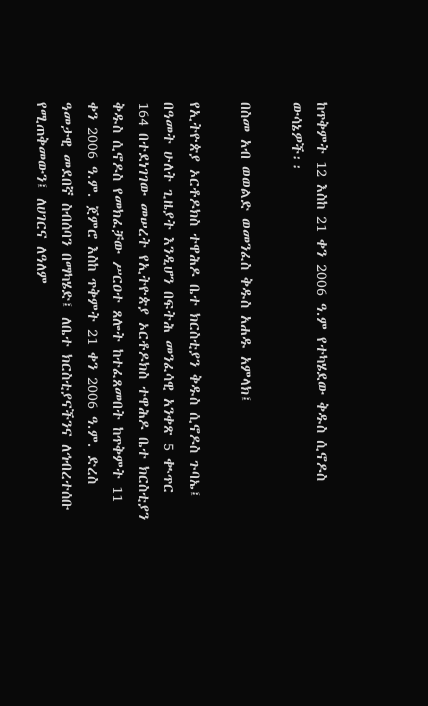ከጥቅምት 12 እስከ 21 ቀን 2006 ዓ.ም የተካሄደው ቅዱስ ሲኖዶስ ውሳኔዎች፡፡

በስመ አብ ወወልድ ወመንፈስ ቅዱስ አሐዱ አምላክ፤

የኢትዮጵያ ኦርቶዶክስ ተዋሕዶ ቤተ ክርስቲያን ቅዱስ ሲኖዶስ ጉባኤ፤ በዓመት ሁለት ጊዜያት እንዲሆን በፍትሕ መንፈሳዊ አንቀጽ 5 ቊጥር 164 በተደነገገው መሠረት የኢትዮጵያ ኦርቶዶክስ ተዋሕዶ ቤተ ክርስቲያን ቅዱስ ሲኖዶስ የመክፈቻው ሥርዐተ ጸሎት ከተፈጸመበት ከጥቅምት 11 ቀን 2006 ዓ.ም. ጀምሮ እስከ ጥቅምት 21 ቀን 2006 ዓ.ም. ድረስ ዓመታዊ መደበኛ ስብሰባን በማካሄድ፤ ለቤተ ክርስቲያናችንና ለኅብረተሰቡ የሚጠቅመውን፤ ለሀገርና ለዓለም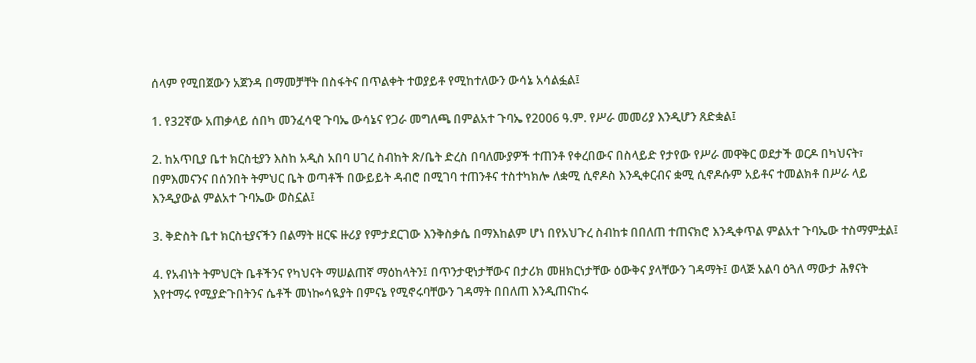ሰላም የሚበጀውን አጀንዳ በማመቻቸት በስፋትና በጥልቀት ተወያይቶ የሚከተለውን ውሳኔ አሳልፏል፤

1. የ32ኛው አጠቃላይ ሰበካ መንፈሳዊ ጉባኤ ውሳኔና የጋራ መግለጫ በምልአተ ጉባኤ የ2006 ዓ.ም. የሥራ መመሪያ እንዲሆን ጸድቋል፤

2. ከአጥቢያ ቤተ ክርስቲያን እስከ አዲስ አበባ ሀገረ ስብከት ጽ/ቤት ድረስ በባለሙያዎች ተጠንቶ የቀረበውና በስላይድ የታየው የሥራ መዋቅር ወደታች ወርዶ በካህናት፣ በምእመናንና በሰንበት ትምህር ቤት ወጣቶች በውይይት ዳብሮ በሚገባ ተጠንቶና ተስተካክሎ ለቋሚ ሲኖዶስ እንዲቀርብና ቋሚ ሲኖዶሱም አይቶና ተመልክቶ በሥራ ላይ እንዲያውል ምልአተ ጉባኤው ወስኗል፤

3. ቅድስት ቤተ ክርስቲያናችን በልማት ዘርፍ ዙሪያ የምታደርገው እንቅስቃሴ በማእከልም ሆነ በየአህጉረ ስብከቱ በበለጠ ተጠናክሮ እንዲቀጥል ምልአተ ጉባኤው ተስማምቷል፤

4. የአብነት ትምህርት ቤቶችንና የካህናት ማሠልጠኛ ማዕከላትን፤ በጥንታዊነታቸውና በታሪክ መዘክርነታቸው ዕውቅና ያላቸውን ገዳማት፤ ወላጅ አልባ ዕጓለ ማውታ ሕፃናት እየተማሩ የሚያድጉበትንና ሴቶች መነኰሳዪያት በምናኔ የሚኖሩባቸውን ገዳማት በበለጠ እንዲጠናከሩ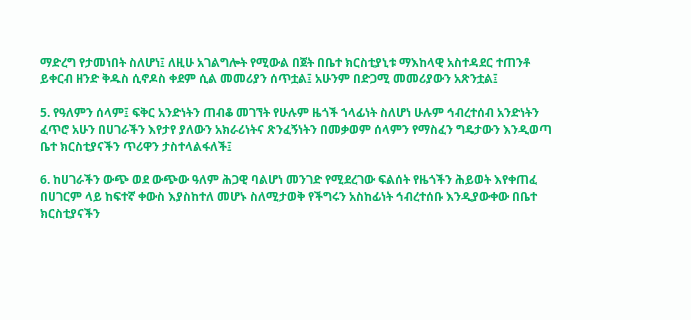ማድረግ የታመነበት ስለሆነ፤ ለዚሁ አገልግሎት የሚውል በጀት በቤተ ክርስቲያኒቱ ማእከላዊ አስተዳደር ተጠንቶ ይቀርብ ዘንድ ቅዱስ ሲኖዶስ ቀደም ሲል መመሪያን ሰጥቷል፤ አሁንም በድጋሚ መመሪያውን አጽንቷል፤

5. የዓለምን ሰላም፤ ፍቅር አንድነትን ጠብቆ መገኘት የሁሉም ዜጎች ኀላፊነት ስለሆነ ሁሉም ኅብረተሰብ አንድነትን ፈጥሮ አሁን በሀገራችን እየታየ ያለውን አክራሪነትና ጽንፈኝነትን በመቃወም ሰላምን የማስፈን ግዴታውን እንዲወጣ ቤተ ክርስቲያናችን ጥሪዋን ታስተላልፋለች፤

6. ከሀገራችን ውጭ ወደ ውጭው ዓለም ሕጋዊ ባልሆነ መንገድ የሚደረገው ፍልሰት የዜጎችን ሕይወት እየቀጠፈ በሀገርም ላይ ከፍተኛ ቀውስ እያስከተለ መሆኑ ስለሚታወቅ የችግሩን አስከፊነት ኅብረተሰቡ እንዲያውቀው በቤተ ክርስቲያናችን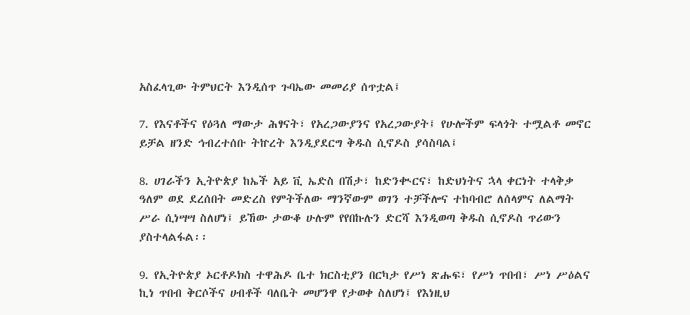አስፈላጊው ትምህርት እንዲሰጥ ጉባኤው መመሪያ ሰጥቷል፤

7. የእናቶችና የዕጓለ ማውታ ሕፃናት፣ የአረጋውያንና የአረጋውያት፤ የሁሎችም ፍላጎት ተሟልቶ መኖር ይቻል ዘንድ ኅብረተሰቡ ትኵረት እንዲያደርግ ቅዱስ ሲኖዶስ ያሳስባል፤

8. ሀገራችን ኢትዮጵያ ከኤች አይ ቪ ኤድስ በሽታ፣ ከድንቊርና፣ ከድህነትና ኋላ ቀርነት ተላቅቃ ዓለም ወደ ደረሰበት መድረስ የምትችለው ማንኛውም ወገን ተቻችሎና ተከባብሮ ለሰላምና ለልማት ሥራ ሲነሣሣ ስለሆነ፤ ይኸው ታውቆ ሁሉም የየበኩሉን ድርሻ እንዲወጣ ቅዱስ ሲኖዶስ ጥሪውን ያስተላልፋል፡፡

9. የኢትዮጵያ ኦርቶዶክስ ተዋሕዶ ቤተ ክርስቲያን በርካታ የሥነ ጽሑፍ፣ የሥነ ጥበብ፣ ሥነ ሥዕልና ኪነ ጥበብ ቅርሶችና ሀብቶች ባለቤት መሆንዋ የታወቀ ስለሆነ፤ የእነዚህ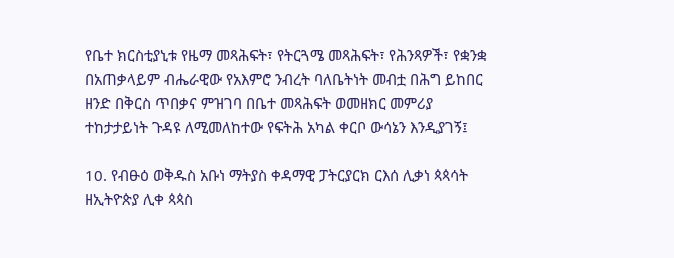የቤተ ክርስቲያኒቱ የዜማ መጻሕፍት፣ የትርጓሜ መጻሕፍት፣ የሕንጻዎች፣ የቋንቋ በአጠቃላይም ብሔራዊው የአእምሮ ንብረት ባለቤትነት መብቷ በሕግ ይከበር ዘንድ በቅርስ ጥበቃና ምዝገባ በቤተ መጻሕፍት ወመዘክር መምሪያ ተከታታይነት ጉዳዩ ለሚመለከተው የፍትሕ አካል ቀርቦ ውሳኔን እንዲያገኝ፤

10. የብፁዕ ወቅዱስ አቡነ ማትያስ ቀዳማዊ ፓትርያርክ ርእሰ ሊቃነ ጳጳሳት ዘኢትዮጵያ ሊቀ ጳጳስ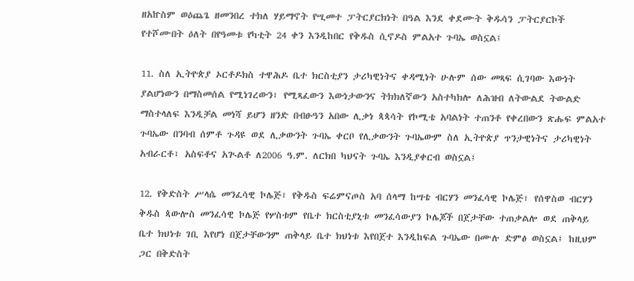ዘአኵስም ወዕጨጌ ዘመንበረ ተክለ ሃይማኖት የሢመተ ፓትርያርክነት በዓል እንደ ቀደሙት ቅዱሳን ፓትርያርኮች የተሾሙበት ዕለት በየዓመቱ የካቲት 24 ቀን እንዲከበር የቅዱስ ሲኖዶስ ምልአተ ጉባኤ ወስኗል፤

11. ስለ ኢትዮጵያ ኦርቶዶክስ ተዋሕዶ ቤተ ክርስቲያን ታሪካዊነትና ቀዳሚነት ሁሉም ሰው መጻፍ ሲገባው እውነት ያልሆነውን በማስመሰል የሚነገረውን፣ የሚጻፈውን እውነታውንና ትክክለኛውን አስተካክሎ ለሕዝብ ለትውልደ ትውልድ ማስተላለፍ እንዲቻል መነሻ ይሆን ዘንድ በብፁዓን አበው ሊቃነ ጳጳሳት የኮሚቴ አባልነት ተጠንቶ የቀረበውን ጽሑፍ ምልአተ ጉባኤው በንባብ ሰምቶ ጉዳዩ ወደ ሊቃውንት ጉባኤ ቀርቦ የሊቃውንት ጉባኤውም ስለ ኢትዮጵያ ጥንታዊነትና ታሪካዊነት አብራርቶ፣ አስፍቶና አጒልቶ ለ2006 ዓ.ም. ለርክበ ካህናት ጉባኤ እንዲያቀርብ ወስኗል፤

12. የቅድስት ሥላሴ መንፈሳዊ ኮሌጅ፣ የቅዱስ ፍሬምናጦስ አባ ሰላማ ከሣቴ ብርሃን መንፈሳዊ ኮሌጅ፣ የሰዋስወ ብርሃን ቅዱስ ጳውሎስ መንፈሳዊ ኮሌጅ የሦስቱም የቤተ ክርስቲያኒቱ መንፈሳውያን ኮሌጆች በጀታቸው ተጠቃልሎ ወደ ጠቅላይ ቤተ ክህነቱ ገቢ እየሆነ በጀታቸውንም ጠቅላይ ቤተ ክህነቱ እየበጀተ እንዲከፍል ጉባኤው በሙሉ ድምፅ ወስኗል፤ ከዚህም ጋር በቅድስት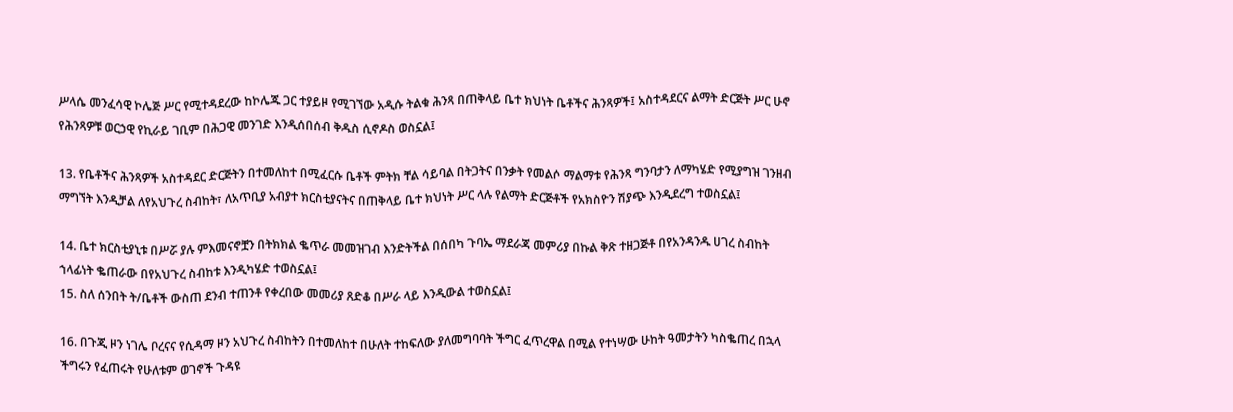ሥላሴ መንፈሳዊ ኮሌጅ ሥር የሚተዳደረው ከኮሌጁ ጋር ተያይዞ የሚገኘው አዲሱ ትልቁ ሕንጻ በጠቅላይ ቤተ ክህነት ቤቶችና ሕንጻዎች፤ አስተዳደርና ልማት ድርጅት ሥር ሁኖ የሕንጻዎቹ ወርኃዊ የኪራይ ገቢም በሕጋዊ መንገድ እንዲሰበሰብ ቅዱስ ሲኖዶስ ወስኗል፤

13. የቤቶችና ሕንጻዎች አስተዳደር ድርጅትን በተመለከተ በሚፈርሱ ቤቶች ምትክ ቸል ሳይባል በትጋትና በንቃት የመልሶ ማልማቱ የሕንጻ ግንባታን ለማካሄድ የሚያግዝ ገንዘብ ማግኘት እንዲቻል ለየአህጉረ ስብከት፣ ለአጥቢያ አብያተ ክርስቲያናትና በጠቅላይ ቤተ ክህነት ሥር ላሉ የልማት ድርጅቶች የአክስዮን ሽያጭ እንዲደረግ ተወስኗል፤

14. ቤተ ክርስቲያኒቱ በሥሯ ያሉ ምእመናኖቿን በትክክል ቈጥራ መመዝገብ እንድትችል በሰበካ ጉባኤ ማደራጃ መምሪያ በኩል ቅጽ ተዘጋጅቶ በየአንዳንዱ ሀገረ ስብከት ኀላፊነት ቈጠራው በየአህጉረ ስብከቱ እንዲካሄድ ተወስኗል፤
15. ስለ ሰንበት ት/ቤቶች ውስጠ ደንብ ተጠንቶ የቀረበው መመሪያ ጸድቆ በሥራ ላይ እንዲውል ተወስኗል፤

16. በጉጂ ዞን ነገሌ ቦረናና የሲዳማ ዞን አህጉረ ስብከትን በተመለከተ በሁለት ተከፍለው ያለመግባባት ችግር ፈጥረዋል በሚል የተነሣው ሁከት ዓመታትን ካስቈጠረ በኋላ ችግሩን የፈጠሩት የሁለቱም ወገኖች ጉዳዩ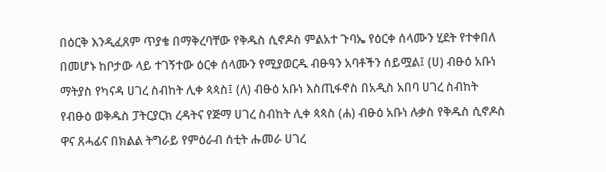በዕርቅ እንዲፈጸም ጥያቄ በማቅረባቸው የቅዱስ ሲኖዶስ ምልአተ ጉባኤ የዕርቀ ሰላሙን ሂደት የተቀበለ በመሆኑ ከቦታው ላይ ተገኝተው ዕርቀ ሰላሙን የሚያወርዱ ብፁዓን አባቶችን ሰይሟል፤ (ሀ) ብፁዕ አቡነ ማትያስ የካናዳ ሀገረ ስብከት ሊቀ ጳጳስ፤ (ለ) ብፁዕ አቡነ እስጢፋኖስ በአዲስ አበባ ሀገረ ስብከት የብፁዕ ወቅዱስ ፓትርያርክ ረዳትና የጅማ ሀገረ ስብከት ሊቀ ጳጳስ (ሐ) ብፁዕ አቡነ ሉቃስ የቅዱስ ሲኖዶስ ዋና ጸሓፊና በክልል ትግራይ የምዕራብ ሰቲት ሑመራ ሀገረ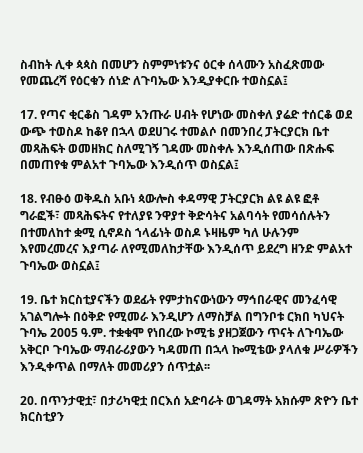ስብከት ሊቀ ጳጳስ በመሆን ስምምነቱንና ዕርቀ ሰላሙን አስፈጽመው የመጨረሻ የዕርቁን ሰነድ ለጉባኤው እንዲያቀርቡ ተወስኗል፤

17. የጣና ቂርቆስ ገዳም አንጡራ ሀብት የሆነው መስቀለ ያሬድ ተሰርቆ ወደ ውጭ ተወስዶ ከቆየ በኋላ ወደሀገሩ ተመልሶ በመንበረ ፓትርያርክ ቤተ መጻሕፍት ወመዘክር ስለሚገኝ ገዳሙ መስቀሉ እንዲሰጠው በጽሑፍ በመጠየቁ ምልአተ ጉባኤው እንዲሰጥ ወስኗል፤

18. የብፁዕ ወቅዱስ አቡነ ጳውሎስ ቀዳማዊ ፓትርያርክ ልዩ ልዩ ፎቶ ግራፎች፣ መጻሕፍትና የተለያዩ ንዋያተ ቅድሳትና አልባሳት የመሳሰሉትን በተመለከተ ቋሚ ሲኖዶስ ኀላፊነት ወስዶ ኑዛዜም ካለ ሁሉንም እየመረመረና እያጣራ ለየሚመለከታቸው እንዲሰጥ ይደረግ ዘንድ ምልአተ ጉባኤው ወስኗል፤

19. ቤተ ክርስቲያናችን ወደፊት የምታከናውነውን ማኅበራዊና መንፈሳዊ አገልግሎት በዕቅድ የሚመራ እንዲሆን ለማስቻል በግንቦቱ ርክበ ካህናት ጉባኤ 2005 ዓ.ም. ተቋቁሞ የነበረው ኮሚቴ ያዘጋጀውን ጥናት ለጉባኤው አቅርቦ ጉባኤው ማብራሪያውን ካዳመጠ በኋላ ኰሚቴው ያላለቁ ሥራዎችን እንዲቀጥል በማለት መመሪያን ሰጥቷል፡፡

20. በጥንታዊቷ፣ በታሪካዊቷ በርእሰ አድባራት ወገዳማት አክሱም ጽዮን ቤተ ክርስቲያን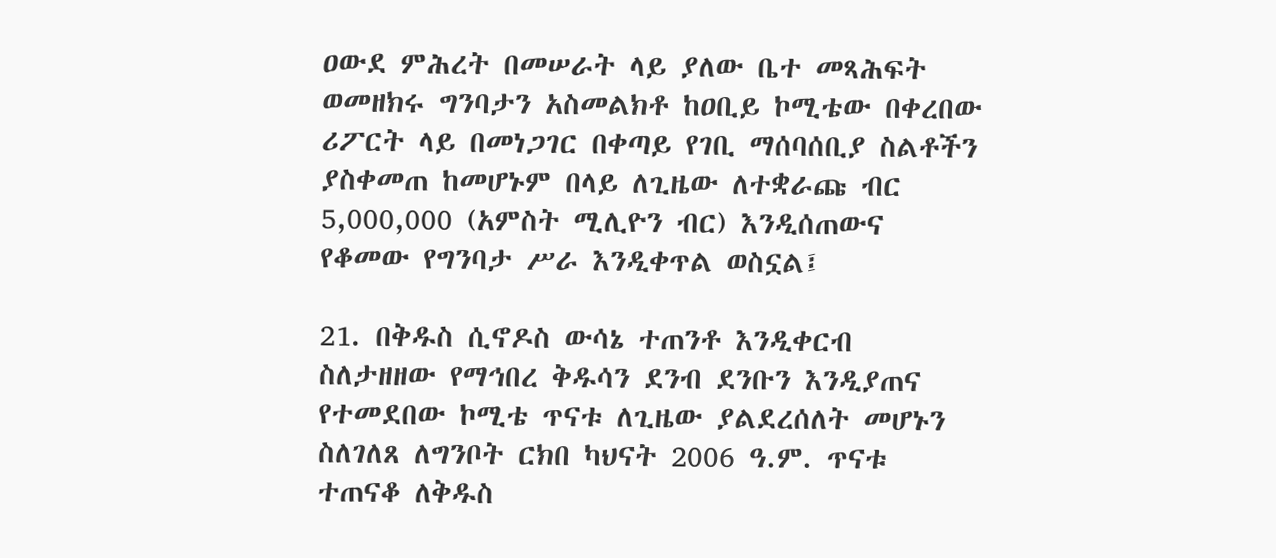ዐውደ ምሕረት በመሠራት ላይ ያለው ቤተ መጻሕፍት ወመዘክሩ ግንባታን አስመልክቶ ከዐቢይ ኮሚቴው በቀረበው ሪፖርት ላይ በመነጋገር በቀጣይ የገቢ ማሰባሰቢያ ስልቶችን ያስቀመጠ ከመሆኑም በላይ ለጊዜው ለተቋራጩ ብር 5,000,000 (አምስት ሚሊዮን ብር) እንዲሰጠውና የቆመው የግንባታ ሥራ እንዲቀጥል ወስኗል፤

21. በቅዱስ ሲኖዶስ ውሳኔ ተጠንቶ እንዲቀርብ ስለታዘዘው የማኅበረ ቅዱሳን ደንብ ደንቡን እንዲያጠና የተመደበው ኮሚቴ ጥናቱ ለጊዜው ያልደረሰለት መሆኑን ስለገለጸ ለግንቦት ርክበ ካህናት 2006 ዓ.ም. ጥናቱ ተጠናቆ ለቅዱስ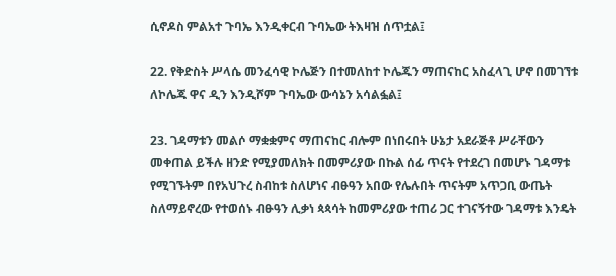ሲኖዶስ ምልአተ ጉባኤ እንዲቀርብ ጉባኤው ትእዛዝ ሰጥቷል፤

22. የቅድስት ሥላሴ መንፈሳዊ ኮሌጅን በተመለከተ ኮሌጁን ማጠናከር አስፈላጊ ሆኖ በመገኘቱ ለኮሌጁ ዋና ዲን እንዲሾም ጉባኤው ውሳኔን አሳልፏል፤

23. ገዳማቱን መልሶ ማቋቋምና ማጠናከር ብሎም በነበሩበት ሁኔታ አደራጅቶ ሥራቸውን መቀጠል ይችሉ ዘንድ የሚያመለክት በመምሪያው በኩል ሰፊ ጥናት የተደረገ በመሆኑ ገዳማቱ የሚገኙትም በየአህጉረ ስብከቱ ስለሆነና ብፁዓን አበው የሌሉበት ጥናትም አጥጋቢ ውጤት ስለማይኖረው የተወሰኑ ብፁዓን ሊቃነ ጳጳሳት ከመምሪያው ተጠሪ ጋር ተገናኝተው ገዳማቱ እንዴት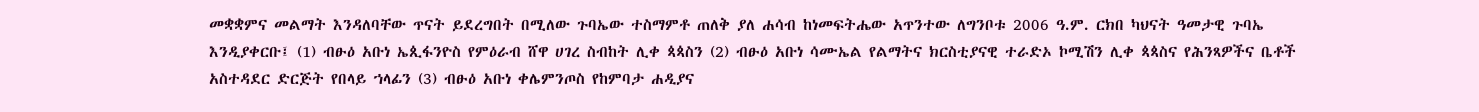መቋቋምና መልማት እንዳለባቸው ጥናት ይደረግበት በሚለው ጉባኤው ተስማምቶ ጠለቅ ያለ ሐሳብ ከነመፍትሔው አጥንተው ለግንቦቱ 2006 ዓ.ም. ርክበ ካህናት ዓመታዊ ጉባኤ እንዲያቀርቡ፤ (1) ብፁዕ አቡነ ኤጲፋንዮስ የምዕራብ ሸዋ ሀገረ ስብከት ሊቀ ጳጳስን (2) ብፁዕ አቡነ ሳሙኤል የልማትና ክርስቲያናዊ ተራድኦ ኮሚሽን ሊቀ ጳጳስና የሕንጻዎችና ቤቶች አስተዳደር ድርጅት የበላይ ኀላፊን (3) ብፁዕ አቡነ ቀሌምንጦስ የከምባታ ሐዲያና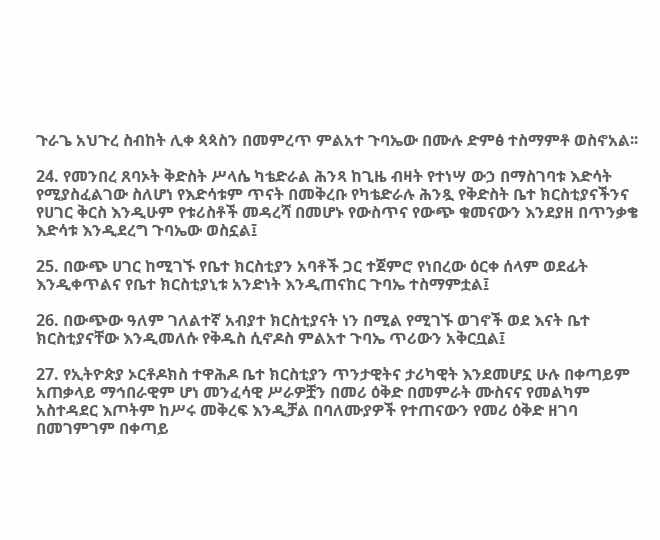ጉራጌ አህጉረ ስብከት ሊቀ ጳጳስን በመምረጥ ምልአተ ጉባኤው በሙሉ ድምፅ ተስማምቶ ወስኖአል፡፡

24. የመንበረ ጸባኦት ቅድስት ሥላሴ ካቴድራል ሕንጻ ከጊዜ ብዛት የተነሣ ውኃ በማስገባቱ እድሳት የሚያስፈልገው ስለሆነ የእድሳቱም ጥናት በመቅረቡ የካቴድራሉ ሕንጿ የቅድስት ቤተ ክርስቲያናችንና የሀገር ቅርስ እንዲሁም የቱሪስቶች መዳረሻ በመሆኑ የውስጥና የውጭ ቁመናውን እንደያዘ በጥንቃቄ እድሳቱ እንዲደረግ ጉባኤው ወስኗል፤

25. በውጭ ሀገር ከሚገኙ የቤተ ክርስቲያን አባቶች ጋር ተጀምሮ የነበረው ዕርቀ ሰላም ወደፊት እንዲቀጥልና የቤተ ክርስቲያኒቱ አንድነት እንዲጠናከር ጉባኤ ተስማምቷል፤

26. በውጭው ዓለም ገለልተኛ አብያተ ክርስቲያናት ነን በሚል የሚገኙ ወገኖች ወደ እናት ቤተ ክርስቲያናቸው እንዲመለሱ የቅዱስ ሲኖዶስ ምልአተ ጉባኤ ጥሪውን አቅርቧል፤

27. የኢትዮጵያ ኦርቶዶክስ ተዋሕዶ ቤተ ክርስቲያን ጥንታዊትና ታሪካዊት እንደመሆኗ ሁሉ በቀጣይም አጠቃላይ ማኅበራዊም ሆነ መንፈሳዊ ሥራዎቿን በመሪ ዕቅድ በመምራት ሙስናና የመልካም አስተዳደር እጦትም ከሥሩ መቅረፍ እንዲቻል በባለሙያዎች የተጠናውን የመሪ ዕቅድ ዘገባ በመገምገም በቀጣይ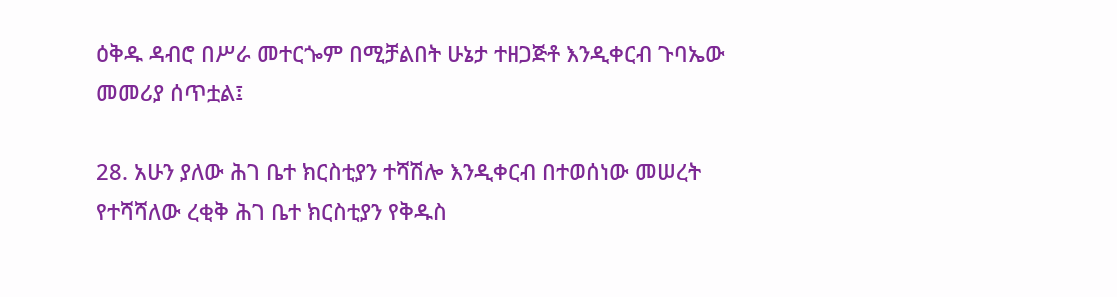ዕቅዱ ዳብሮ በሥራ መተርጐም በሚቻልበት ሁኔታ ተዘጋጅቶ እንዲቀርብ ጉባኤው መመሪያ ሰጥቷል፤

28. አሁን ያለው ሕገ ቤተ ክርስቲያን ተሻሽሎ እንዲቀርብ በተወሰነው መሠረት የተሻሻለው ረቂቅ ሕገ ቤተ ክርስቲያን የቅዱስ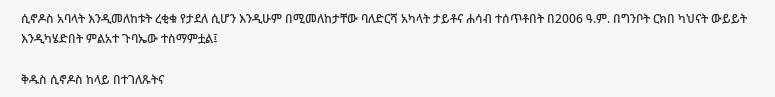ሲኖዶስ አባላት እንዲመለከቱት ረቂቁ የታደለ ሲሆን እንዲሁም በሚመለከታቸው ባለድርሻ አካላት ታይቶና ሐሳብ ተሰጥቶበት በ2006 ዓ.ም. በግንቦት ርክበ ካህናት ውይይት እንዲካሄድበት ምልአተ ጉባኤው ተስማምቷል፤

ቅዱስ ሲኖዶስ ከላይ በተገለጹትና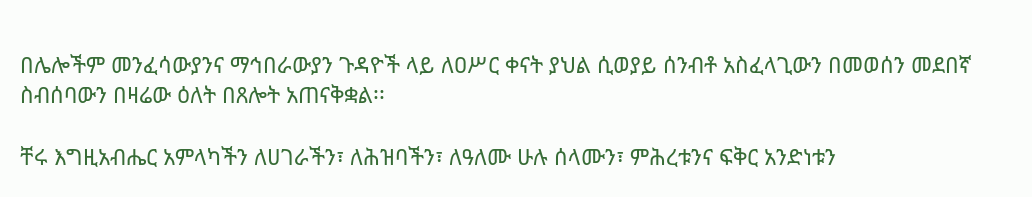በሌሎችም መንፈሳውያንና ማኅበራውያን ጉዳዮች ላይ ለዐሥር ቀናት ያህል ሲወያይ ሰንብቶ አስፈላጊውን በመወሰን መደበኛ ስብሰባውን በዛሬው ዕለት በጸሎት አጠናቅቋል፡፡

ቸሩ እግዚአብሔር አምላካችን ለሀገራችን፣ ለሕዝባችን፣ ለዓለሙ ሁሉ ሰላሙን፣ ምሕረቱንና ፍቅር አንድነቱን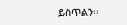ይስጥልን፡፡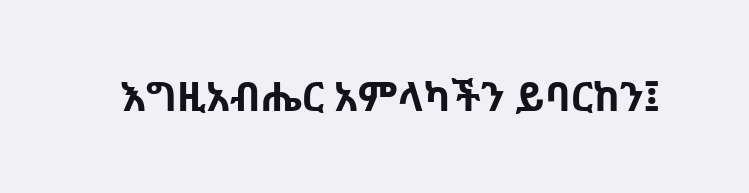እግዚአብሔር አምላካችን ይባርከን፤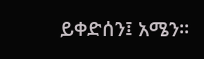ይቀድሰን፤ አሜን፡፡